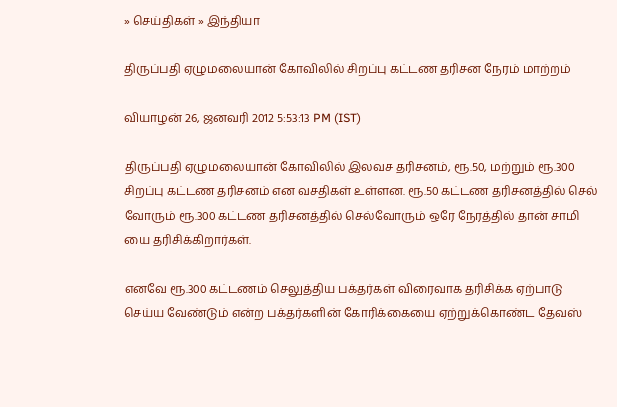» செய்திகள் » இந்தியா

திருப்பதி ஏழுமலையான் கோவிலில் சிறப்பு கட்டண தரிசன நேரம் மாற்றம்

வியாழன் 26, ஜனவரி 2012 5:53:13 PM (IST)

திருப்பதி ஏழுமலையான் கோவிலில் இலவச தரிசனம், ரூ.50, மற்றும் ரூ.300 சிறப்பு கட்டண தரிசனம் என வசதிகள் உள்ளன. ரூ.50 கட்டண தரிசனத்தில் செல் வோரும் ரூ.300 கட்டண தரிசனத்தில் செல்வோரும் ஒரே நேரத்தில் தான் சாமி யை தரிசிக்கிறார்கள்.

எனவே ரூ.300 கட்டணம் செலுத்திய பக்தர்கள் விரைவாக தரிசிக்க ஏற்பாடு செய்ய வேண்டும் என்ற பக்தர்களின் கோரிக்கையை ஏற்றுக்கொண்ட தேவஸ்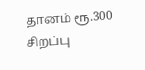தானம் ரூ.300 சிறப்பு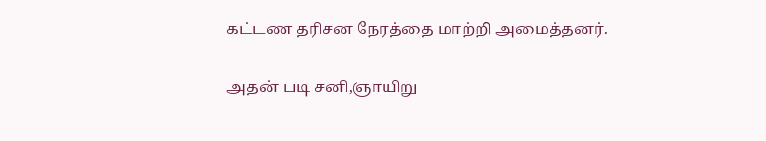கட்டண தரிசன நேரத்தை மாற்றி அமைத்தனர்.

அதன் படி சனி,ஞாயிறு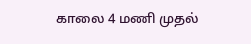காலை 4 மணி முதல்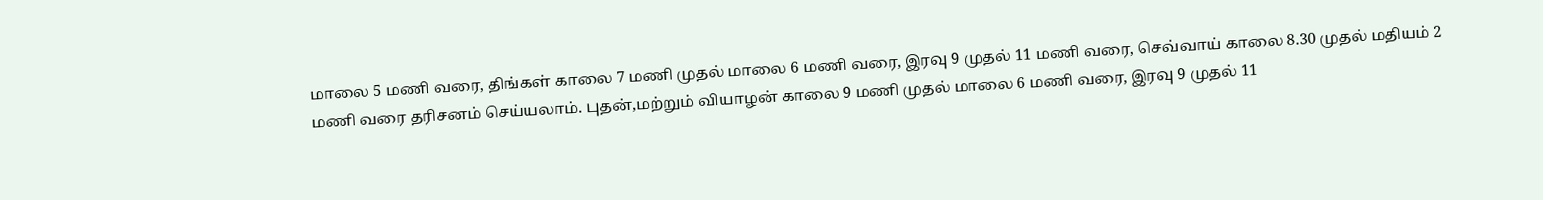மாலை 5 மணி வரை, திங்கள் காலை 7 மணி முதல் மாலை 6 மணி வரை, இரவு 9 முதல் 11 மணி வரை, செவ்வாய் காலை 8.30 முதல் மதியம் 2 மணி வரை தரிசனம் செய்யலாம். புதன்,மற்றும் வியாழன் காலை 9 மணி முதல் மாலை 6 மணி வரை, இரவு 9 முதல் 11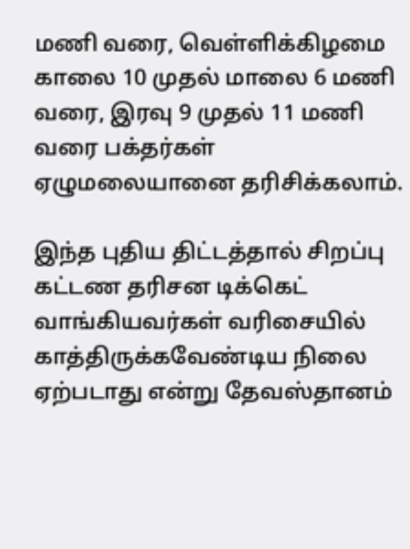மணி வரை, வெள்ளிக்கிழமை காலை 10 முதல் மாலை 6 மணி வரை, இரவு 9 முதல் 11 மணி வரை பக்தர்கள் ஏழுமலையானை தரிசிக்கலாம்.

இந்த புதிய திட்டத்தால் சிறப்பு கட்டண தரிசன டிக்கெட் வாங்கியவர்கள் வரிசையில் காத்திருக்கவேண்டிய நிலை ஏற்படாது என்று தேவஸ்தானம்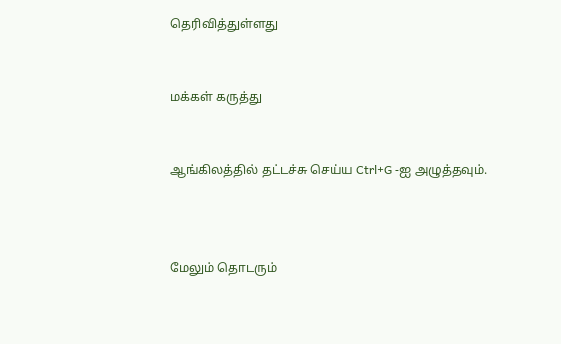தெரிவித்துள்ளது


மக்கள் கருத்து


ஆங்கிலத்தில் தட்டச்சு செய்ய Ctrl+G -ஐ அழுத்தவும்.



மேலும் தொடரும்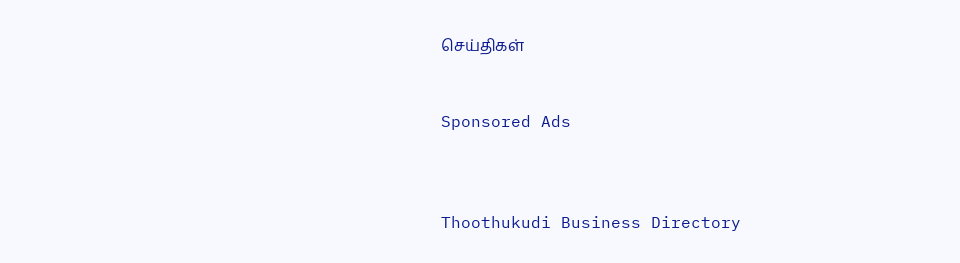செய்திகள்


Sponsored Ads



Thoothukudi Business Directory